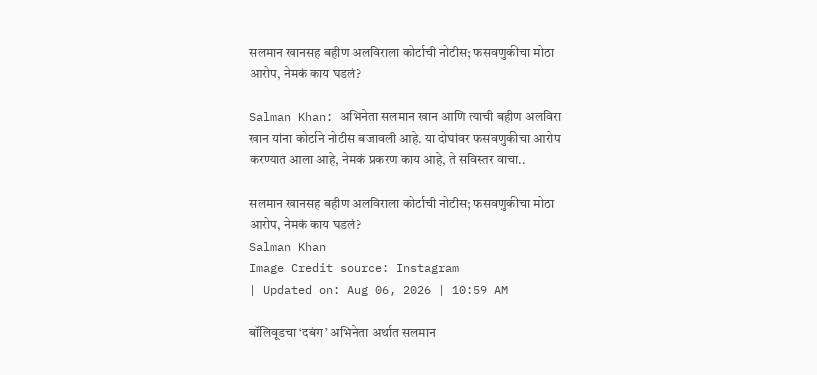सलमान खानसह बहीण अलविराला कोर्टाची नोटीस; फसवणुकीचा मोठा आरोप, नेमकं काय घडलं?

Salman Khan: अभिनेता सलमान खान आणि त्याची बहीण अलविरा खान यांना कोर्टाने नोटीस बजावली आहे. या दोघांवर फसवणुकीचा आरोप करण्यात आला आहे, नेमकं प्रकरण काय आहे, ते सविस्तर वाचा..

सलमान खानसह बहीण अलविराला कोर्टाची नोटीस; फसवणुकीचा मोठा आरोप, नेमकं काय घडलं?
Salman Khan
Image Credit source: Instagram
| Updated on: Aug 06, 2026 | 10:59 AM

बॉलिवूडचा ‘दबंग’ अभिनेता अर्थात सलमान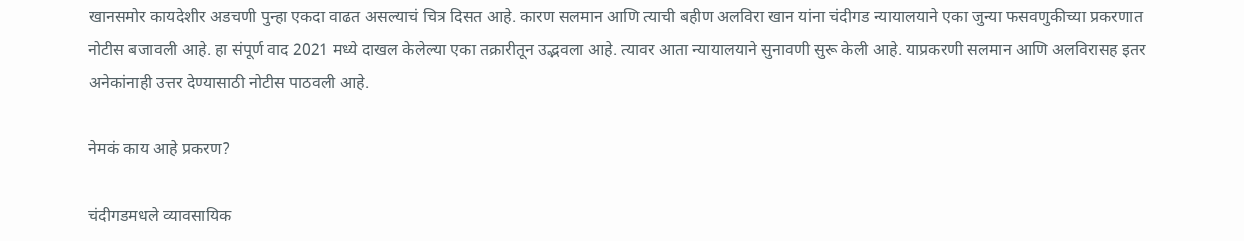खानसमोर कायदेशीर अडचणी पुन्हा एकदा वाढत असल्याचं चित्र दिसत आहे. कारण सलमान आणि त्याची बहीण अलविरा खान यांना चंदीगड न्यायालयाने एका जुन्या फसवणुकीच्या प्रकरणात नोटीस बजावली आहे. हा संपूर्ण वाद 2021 मध्ये दाखल केलेल्या एका तक्रारीतून उद्भवला आहे. त्यावर आता न्यायालयाने सुनावणी सुरू केली आहे. याप्रकरणी सलमान आणि अलविरासह इतर अनेकांनाही उत्तर देण्यासाठी नोटीस पाठवली आहे.

नेमकं काय आहे प्रकरण?

चंदीगडमधले व्यावसायिक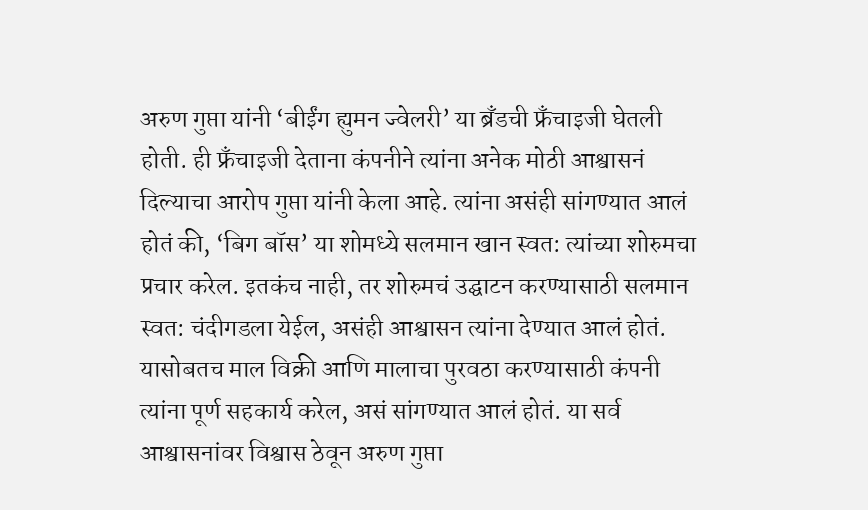अरुण गुप्ता यांनी ‘बीईंग ह्युमन ज्वेलरी’ या ब्रँडची फ्रँचाइजी घेतली होती. ही फ्रँचाइजी देताना कंपनीने त्यांना अनेक मोठी आश्वासनं दिल्याचा आरोप गुप्ता यांनी केला आहे. त्यांना असंही सांगण्यात आलं होतं की, ‘बिग बॉस’ या शोमध्ये सलमान खान स्वत: त्यांच्या शोरुमचा प्रचार करेल. इतकंच नाही, तर शोरुमचं उद्घाटन करण्यासाठी सलमान स्वत: चंदीगडला येईल, असंही आश्वासन त्यांना देण्यात आलं होतं. यासोबतच माल विक्री आणि मालाचा पुरवठा करण्यासाठी कंपनी त्यांना पूर्ण सहकार्य करेल, असं सांगण्यात आलं होतं. या सर्व आश्वासनांवर विश्वास ठेवून अरुण गुप्ता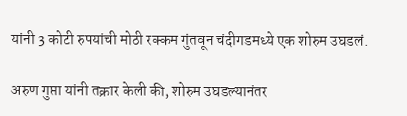यांनी 3 कोटी रुपयांची मोठी रक्कम गुंतवून चंदीगडमध्ये एक शोरुम उघडलं.

अरुण गुप्ता यांनी तक्रार केली की, शोरुम उघडल्यानंतर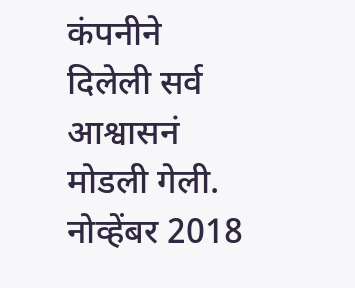कंपनीने दिलेली सर्व आश्वासनं मोडली गेली. नोव्हेंबर 2018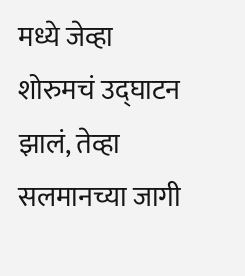मध्ये जेव्हा शोरुमचं उद्घाटन झालं, तेव्हा सलमानच्या जागी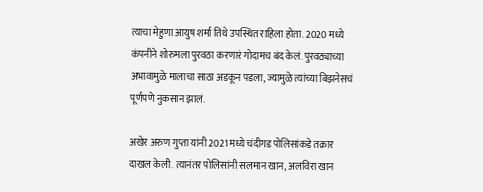त्याचा मेहुणा आयुष शर्मा तिथे उपस्थित राहिला होता. 2020 मध्ये कंपनीने शोरुमला पुरवठा करणारं गोदामच बंद केलं. पुरवठ्याच्या अभावामुळे मालाचा साठा अडकून पडला, ज्यामुळे त्यांच्या बिझनेसचं पूर्णपणे नुकसान झालं.

अखेर अरुण गुप्ता यांनी 2021 मध्ये चंदीगड पोलिसांकडे तक्रार दाखल केली. त्यानंतर पोलिसांनी सलमान खान, अलविरा खान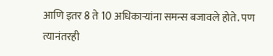आणि इतर 8 ते 10 अधिकाऱ्यांना समन्स बजावले होते. पण त्यानंतरही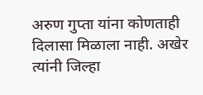अरुण गुप्ता यांना कोणताही दिलासा मिळाला नाही. अखेर त्यांनी जिल्हा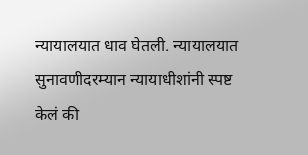न्यायालयात धाव घेतली. न्यायालयात सुनावणीदरम्यान न्यायाधीशांनी स्पष्ट केलं की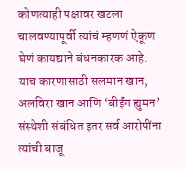कोणत्याही पक्षावर खटला चालवण्यापूर्वी त्यांचं म्हणणं ऐकूण घेणं कायद्याने बंधनकारक आहे. याच कारणासाठी सलमान खान, अलविरा खान आणि ‘बीईंग ह्युमन’ संस्थेशी संबंधित इतर सर्व आरोपींना त्यांची बाजू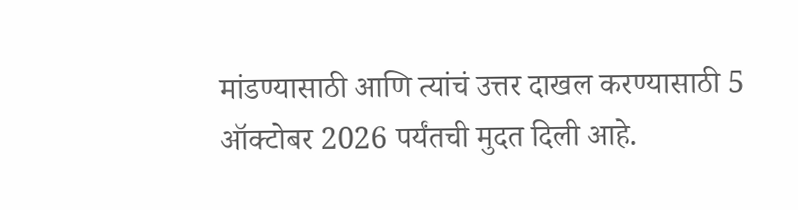मांडण्यासाठी आणि त्यांचं उत्तर दाखल करण्यासाठी 5 ऑक्टोबर 2026 पर्यंतची मुदत दिली आहे.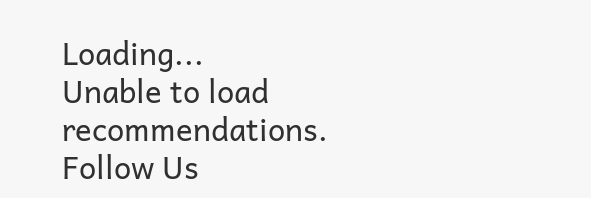Loading...
Unable to load recommendations.
Follow Us